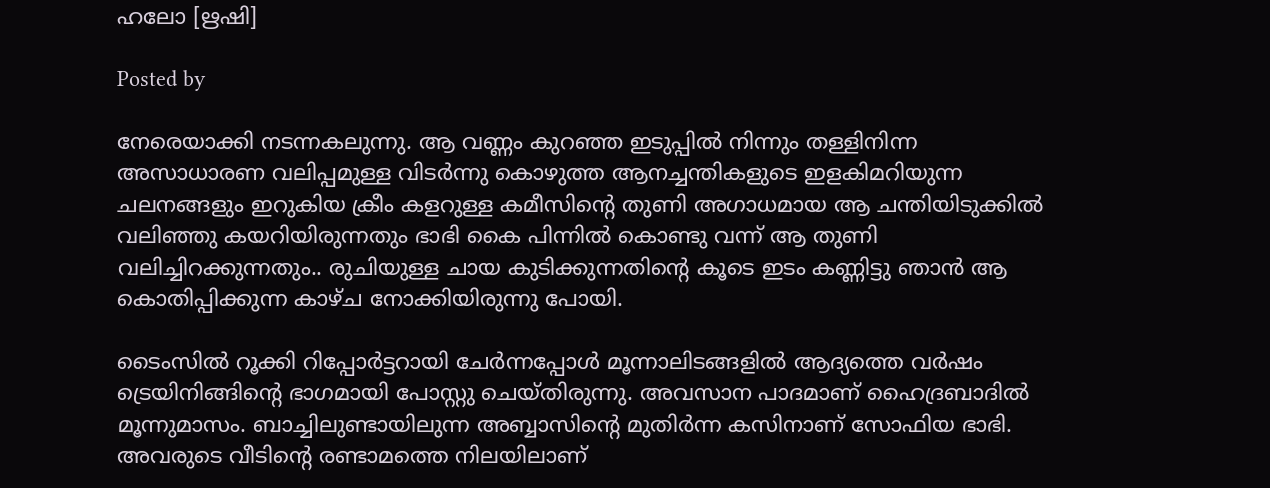ഹലോ [ഋഷി]

Posted by

നേരെയാക്കി നടന്നകലുന്നു. ആ വണ്ണം കുറഞ്ഞ ഇടുപ്പിൽ നിന്നും തള്ളിനിന്ന അസാധാരണ വലിപ്പമുള്ള വിടർന്നു കൊഴുത്ത ആനച്ചന്തികളുടെ ഇളകിമറിയുന്ന ചലനങ്ങളും ഇറുകിയ ക്രീം കളറുള്ള കമീസിന്റെ തുണി അഗാധമായ ആ ചന്തിയിടുക്കിൽ വലിഞ്ഞു കയറിയിരുന്നതും ഭാഭി കൈ പിന്നിൽ കൊണ്ടു വന്ന് ആ തുണി വലിച്ചിറക്കുന്നതും.. രുചിയുള്ള ചായ കുടിക്കുന്നതിന്റെ കൂടെ ഇടം കണ്ണിട്ടു ഞാൻ ആ കൊതിപ്പിക്കുന്ന കാഴ്ച നോക്കിയിരുന്നു പോയി.

ടൈംസിൽ റൂക്കി റിപ്പോർട്ടറായി ചേർന്നപ്പോൾ മൂന്നാലിടങ്ങളിൽ ആദ്യത്തെ വർഷം ട്രെയിനിങ്ങിന്റെ ഭാഗമായി പോസ്റ്റു ചെയ്തിരുന്നു. അവസാന പാദമാണ് ഹൈദ്രബാദിൽ മൂന്നുമാസം. ബാച്ചിലുണ്ടായിലുന്ന അബ്ബാസിന്റെ മുതിർന്ന കസിനാണ് സോഫിയ ഭാഭി. അവരുടെ വീടിന്റെ രണ്ടാമത്തെ നിലയിലാണ്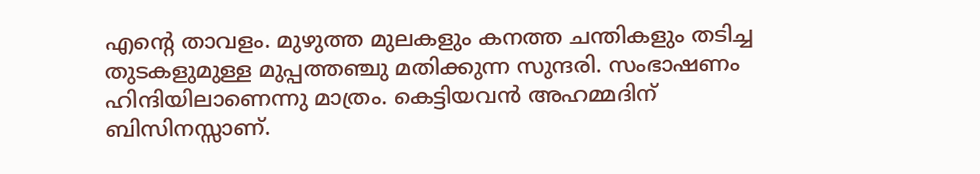എന്റെ താവളം. മുഴുത്ത മുലകളും കനത്ത ചന്തികളും തടിച്ച തുടകളുമുള്ള മുപ്പത്തഞ്ചു മതിക്കുന്ന സുന്ദരി. സംഭാഷണം ഹിന്ദിയിലാണെന്നു മാത്രം. കെട്ടിയവൻ അഹമ്മദിന് ബിസിനസ്സാണ്.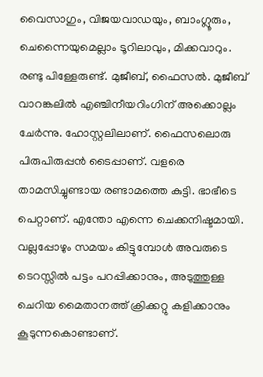വൈസാഗും, വിജയവാഡയും, ബാംഗ്ലൂരും, ചെന്നൈയുമെല്ലാം ടൂറിലാവും, മിക്കവാറും. രണ്ടു പിള്ളേരുണ്ട്. മുജീബ്, ഫൈസൽ. മുജീബ് വാറങ്കലിൽ എഞ്ചിനീയറിംഗിന് അക്കൊല്ലം ചേർന്നു. ഹോസ്റ്റലിലാണ്. ഫൈസലൊരു പിരുപിരുപ്പൻ ടൈപ്പാണ്. വളരെ താമസിച്ചുണ്ടായ രണ്ടാമത്തെ കുട്ടി. ഭാഭീടെ പെറ്റാണ്. എന്തോ എന്നെ ചെക്കനിഷ്ടമായി. വല്ലപ്പോഴും സമയം കിട്ടുമ്പോൾ അവരുടെ ടെറസ്സിൽ പട്ടം പറപ്പിക്കാനും, അടുത്തുള്ള ചെറിയ മൈതാനത്ത് ക്രിക്കറ്റു കളിക്കാനും കൂടുന്നകൊണ്ടാണ്.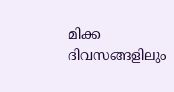മിക്ക ദിവസങ്ങളിലും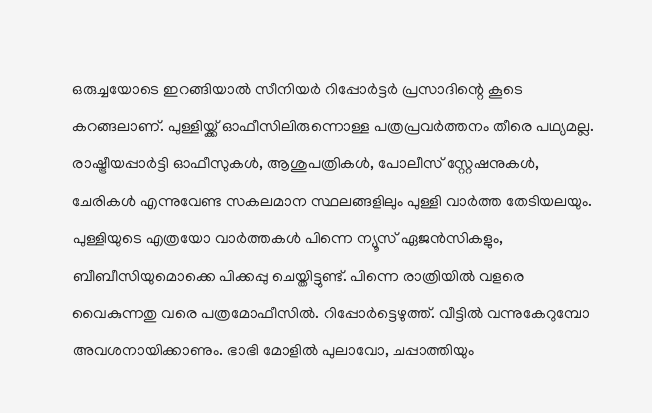ഒരുച്ചയോടെ ഇറങ്ങിയാൽ സീനിയർ റിപ്പോർട്ടർ പ്രസാദിന്റെ കൂടെ കറങ്ങലാണ്. പുള്ളിയ്ക്ക് ഓഫീസിലിരുന്നൊള്ള പത്രപ്രവർത്തനം തീരെ പഥ്യമല്ല. രാഷ്ട്രീയപ്പാർട്ടി ഓഫീസുകൾ, ആശുപത്രികൾ, പോലീസ് സ്റ്റേഷനുകൾ, ചേരികൾ എന്നുവേണ്ട സകലമാന സ്ഥലങ്ങളിലും പുള്ളി വാർത്ത തേടിയലയും. പുള്ളിയുടെ എത്രയോ വാർത്തകൾ പിന്നെ ന്യൂസ് ഏജൻസികളും, ബീബീസിയുമൊക്കെ പിക്കപ്പു ചെയ്തിട്ടുണ്ട്. പിന്നെ രാത്രിയിൽ വളരെ വൈകുന്നതു വരെ പത്രമോഫീസിൽ. റിപ്പോർട്ടെഴുത്ത്. വീട്ടിൽ വന്നുകേറുമ്പോ അവശനായിക്കാണും. ഭാഭി മോളിൽ പുലാവോ, ചപ്പാത്തിയും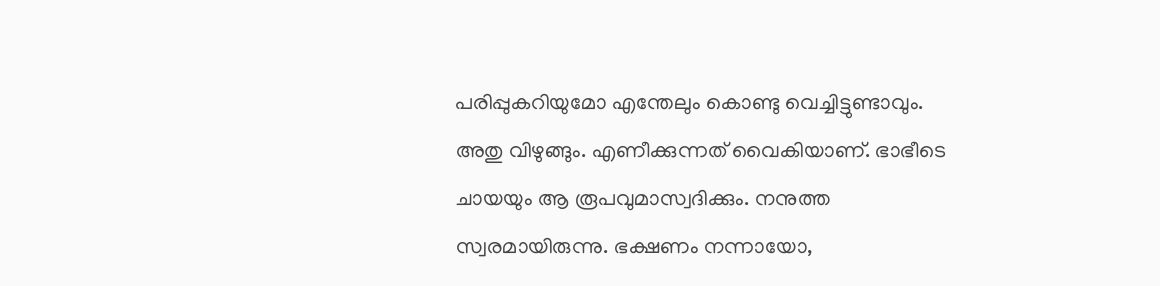പരിപ്പുകറിയുമോ എന്തേലും കൊണ്ടു വെച്ചിട്ടുണ്ടാവും. അതു വിഴുങ്ങും. എണീക്കുന്നത് വൈകിയാണ്. ഭാഭീടെ ചായയും ആ രൂപവുമാസ്വദിക്കും. നനുത്ത സ്വരമായിരുന്നു. ഭക്ഷണം നന്നായോ,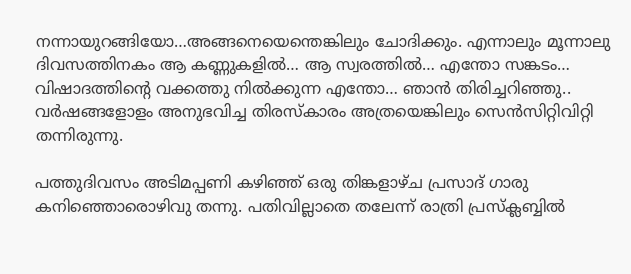നന്നായുറങ്ങിയോ…അങ്ങനെയെന്തെങ്കിലും ചോദിക്കും. എന്നാലും മൂന്നാലു ദിവസത്തിനകം ആ കണ്ണുകളിൽ… ആ സ്വരത്തിൽ… എന്തോ സങ്കടം… വിഷാദത്തിന്റെ വക്കത്തു നിൽക്കുന്ന എന്തോ… ഞാൻ തിരിച്ചറിഞ്ഞു.. വർഷങ്ങളോളം അനുഭവിച്ച തിരസ്കാരം അത്രയെങ്കിലും സെൻസിറ്റിവിറ്റി തന്നിരുന്നു.

പത്തുദിവസം അടിമപ്പണി കഴിഞ്ഞ് ഒരു തിങ്കളാഴ്ച പ്രസാദ് ഗാരു കനിഞ്ഞൊരൊഴിവു തന്നു. പതിവില്ലാതെ തലേന്ന് രാത്രി പ്രസ്ക്ലബ്ബിൽ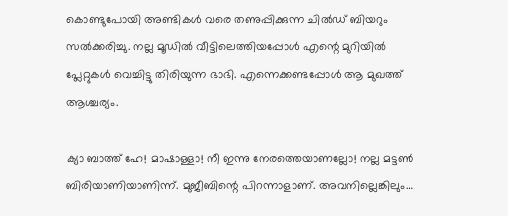കൊണ്ടുപോയി അണ്ടികൾ വരെ തണുപ്പിക്കുന്ന ചിൽഡ് ബിയറും സൽക്കരിച്ചു. നല്ല മൂഡിൽ വീട്ടിലെത്തിയപ്പോൾ എന്റെ മുറിയിൽ പ്ലേറ്റുകൾ വെച്ചിട്ടു തിരിയുന്ന ഭാഭി. എന്നെക്കണ്ടപ്പോൾ ആ മുഖത്ത് ആശ്ചര്യം.

ക്യാ ബാത്ത് ഹേ! മാഷാള്ളാ! നീ ഇന്നു നേരത്തെയാണല്ലോ! നല്ല മട്ടൺ ബിരിയാണിയാണിന്ന്. മുജീബിന്റെ പിറന്നാളാണ്. അവനില്ലെങ്കിലും…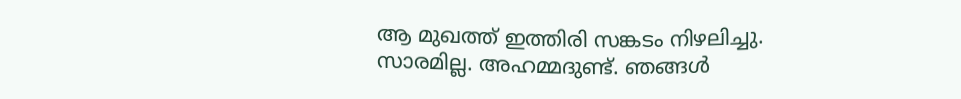ആ മുഖത്ത് ഇത്തിരി സങ്കടം നിഴലിച്ചു. സാരമില്ല. അഹമ്മദുണ്ട്. ഞങ്ങൾ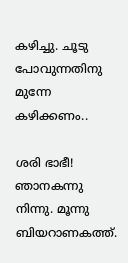കഴിച്ചു. ചൂടു പോവുന്നതിനു മുന്നേ കഴിക്കണം..

ശരി ഭാഭീ! ഞാനകന്നു നിന്നു. മൂന്നു ബിയറാണകത്ത്.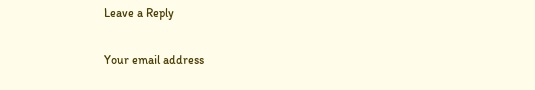Leave a Reply

Your email address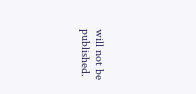will not be published.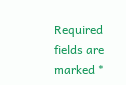Required fields are marked *